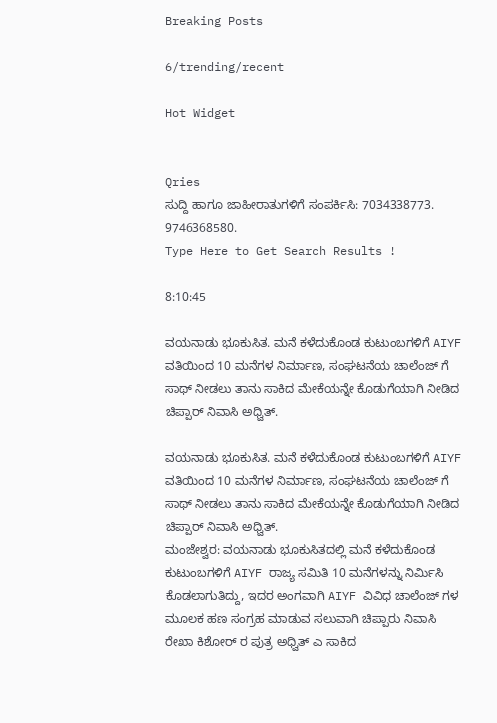Breaking Posts

6/trending/recent

Hot Widget


Qries
ಸುದ್ದಿ ಹಾಗೂ ಜಾಹೀರಾತುಗಳಿಗೆ ಸಂಪರ್ಕಿಸಿ: 7034338773. 9746368580.
Type Here to Get Search Results !

8:10:45

ವಯನಾಡು ಭೂಕುಸಿತ. ಮನೆ ಕಳೆದುಕೊಂಡ ಕುಟುಂಬಗಳಿಗೆ AIYF ವತಿಯಿಂದ 10 ಮನೆಗಳ ನಿರ್ಮಾಣ, ಸಂಘಟನೆಯ ಚಾಲೆಂಜ್ ಗೆ ಸಾಥ್ ನೀಡಲು ತಾನು ಸಾಕಿದ ಮೇಕೆಯನ್ನೇ ಕೊಡುಗೆಯಾಗಿ ನೀಡಿದ ಚಿಪ್ಪಾರ್ ನಿವಾಸಿ ಅಧ್ವಿತ್.

ವಯನಾಡು ಭೂಕುಸಿತ. ಮನೆ ಕಳೆದುಕೊಂಡ ಕುಟುಂಬಗಳಿಗೆ AIYF ವತಿಯಿಂದ 10 ಮನೆಗಳ ನಿರ್ಮಾಣ, ಸಂಘಟನೆಯ ಚಾಲೆಂಜ್ ಗೆ ಸಾಥ್ ನೀಡಲು ತಾನು ಸಾಕಿದ ಮೇಕೆಯನ್ನೇ ಕೊಡುಗೆಯಾಗಿ ನೀಡಿದ ಚಿಪ್ಪಾರ್ ನಿವಾಸಿ ಅಧ್ವಿತ್.
ಮಂಜೇಶ್ವರ: ವಯನಾಡು ಭೂಕುಸಿತದಲ್ಲಿ ಮನೆ ಕಳೆದುಕೊಂಡ ಕುಟುಂಬಗಳಿಗೆ AIYF ರಾಜ್ಯ ಸಮಿತಿ 10 ಮನೆಗಳನ್ನು ನಿರ್ಮಿಸಿ ಕೊಡಲಾಗುತಿದ್ದು, ಇದರ ಅಂಗವಾಗಿ AIYF ವಿವಿಧ ಚಾಲೆಂಜ್ ಗಳ ಮೂಲಕ ಹಣ ಸಂಗ್ರಹ ಮಾಡುವ ಸಲುವಾಗಿ ಚಿಪ್ಪಾರು ನಿವಾಸಿ ರೇಖಾ ಕಿಶೋರ್ ರ ಪುತ್ರ ಅಧ್ವಿತ್ ಎ ಸಾಕಿದ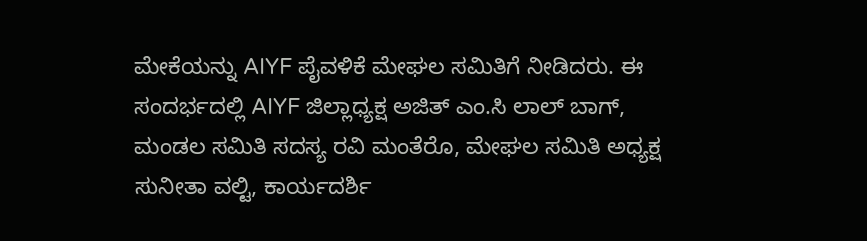ಮೇಕೆಯನ್ನು AIYF ಪೈವಳಿಕೆ ಮೇಘಲ ಸಮಿತಿಗೆ ನೀಡಿದರು. ಈ ಸಂದರ್ಭದಲ್ಲಿ AIYF ಜಿಲ್ಲಾಧ್ಯಕ್ಷ ಅಜಿತ್ ಎಂ.ಸಿ ಲಾಲ್ ಬಾಗ್, ಮಂಡಲ ಸಮಿತಿ ಸದಸ್ಯ ರವಿ ಮಂತೆರೊ, ಮೇಘಲ ಸಮಿತಿ ಅಧ್ಯಕ್ಷ ಸುನೀತಾ ವಲ್ಟಿ, ಕಾರ್ಯದರ್ಶಿ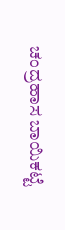ಚಂದ್ರಹಾಸ ಬಾಯಿಕಟ್ಟೆ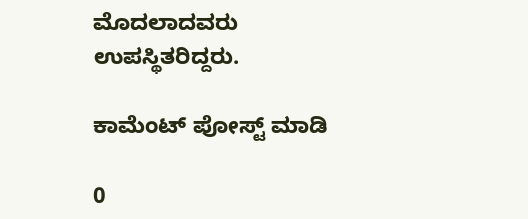ಮೊದಲಾದವರು ಉಪಸ್ಥಿತರಿದ್ದರು.

ಕಾಮೆಂಟ್‌‌ ಪೋಸ್ಟ್‌ ಮಾಡಿ

0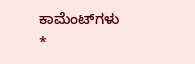ಕಾಮೆಂಟ್‌ಗಳು
*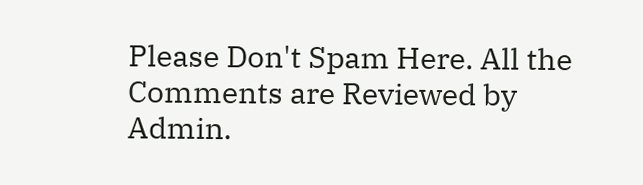Please Don't Spam Here. All the Comments are Reviewed by Admin.